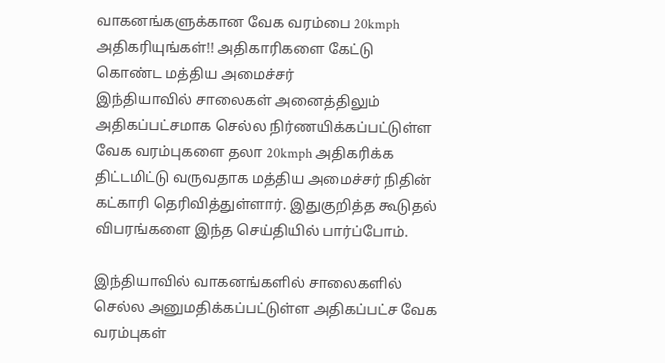வாகனங்களுக்கான வேக வரம்பை 20kmph அதிகரியுங்கள்!! அதிகாரிகளை கேட்டு கொண்ட மத்திய அமைச்சர்
இந்தியாவில் சாலைகள் அனைத்திலும் அதிகப்பட்சமாக செல்ல நிர்ணயிக்கப்பட்டுள்ள வேக வரம்புகளை தலா 20kmph அதிகரிக்க திட்டமிட்டு வருவதாக மத்திய அமைச்சர் நிதின் கட்காரி தெரிவித்துள்ளார். இதுகுறித்த கூடுதல் விபரங்களை இந்த செய்தியில் பார்ப்போம்.

இந்தியாவில் வாகனங்களில் சாலைகளில் செல்ல அனுமதிக்கப்பட்டுள்ள அதிகப்பட்ச வேக வரம்புகள்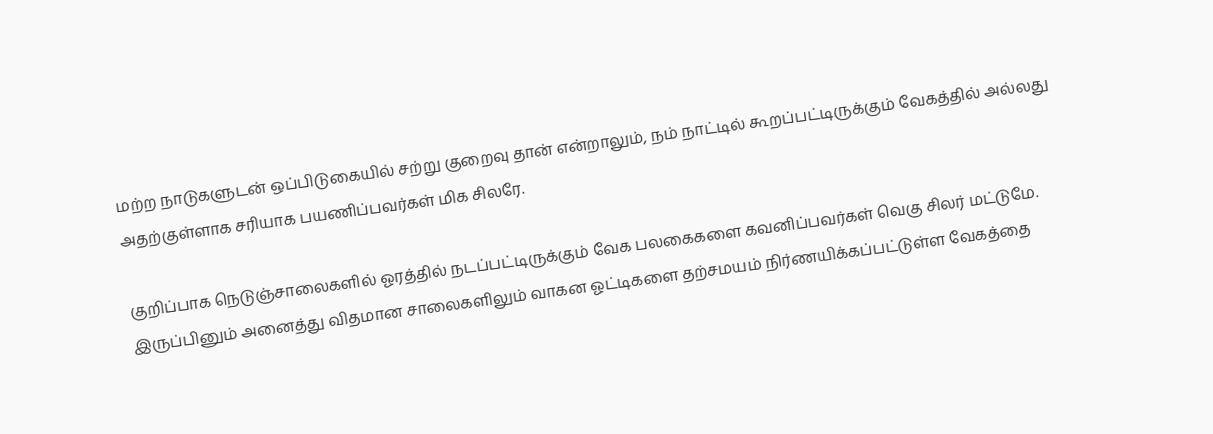மற்ற நாடுகளுடன் ஒப்பிடுகையில் சற்று குறைவு தான் என்றாலும், நம் நாட்டில் கூறப்பட்டிருக்கும் வேகத்தில் அல்லது அதற்குள்ளாக சரியாக பயணிப்பவர்கள் மிக சிலரே.

குறிப்பாக நெடுஞ்சாலைகளில் ஓரத்தில் நடப்பட்டிருக்கும் வேக பலகைகளை கவனிப்பவர்கள் வெகு சிலர் மட்டுமே. இருப்பினும் அனைத்து விதமான சாலைகளிலும் வாகன ஓட்டிகளை தற்சமயம் நிர்ணயிக்கப்பட்டுள்ள வேகத்தை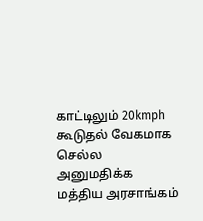காட்டிலும் 20kmph கூடுதல் வேகமாக செல்ல அனுமதிக்க மத்திய அரசாங்கம்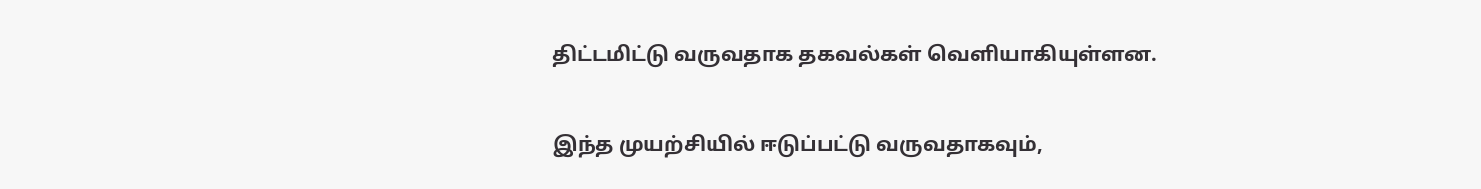திட்டமிட்டு வருவதாக தகவல்கள் வெளியாகியுள்ளன.

இந்த முயற்சியில் ஈடுப்பட்டு வருவதாகவும்,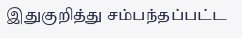இதுகுறித்து சம்பந்தப்பட்ட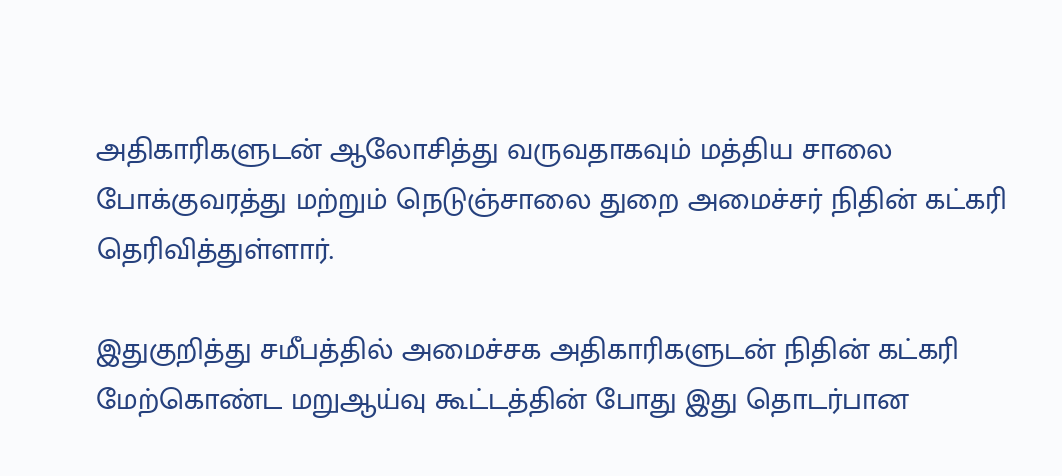அதிகாரிகளுடன் ஆலோசித்து வருவதாகவும் மத்திய சாலை போக்குவரத்து மற்றும் நெடுஞ்சாலை துறை அமைச்சர் நிதின் கட்கரி தெரிவித்துள்ளார்.

இதுகுறித்து சமீபத்தில் அமைச்சக அதிகாரிகளுடன் நிதின் கட்கரி மேற்கொண்ட மறுஆய்வு கூட்டத்தின் போது இது தொடர்பான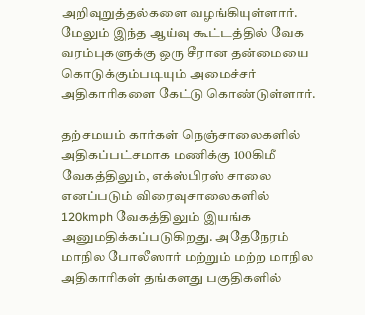அறிவுறுத்தல்களை வழங்கியுள்ளார். மேலும் இந்த ஆய்வு கூட்டத்தில் வேக வரம்புகளுக்கு ஒரு சீரான தன்மையை கொடுக்கும்படியும் அமைச்சர் அதிகாரிகளை கேட்டு கொண்டுள்ளார்.

தற்சமயம் கார்கள் நெஞ்சாலைகளில் அதிகப்பட்சமாக மணிக்கு 100கிமீ வேகத்திலும், எக்ஸ்பிரஸ் சாலை எனப்படும் விரைவுசாலைகளில் 120kmph வேகத்திலும் இயங்க அனுமதிக்கப்படுகிறது. அதேநேரம் மாநில போலீஸார் மற்றும் மற்ற மாநில அதிகாரிகள் தங்களது பகுதிகளில்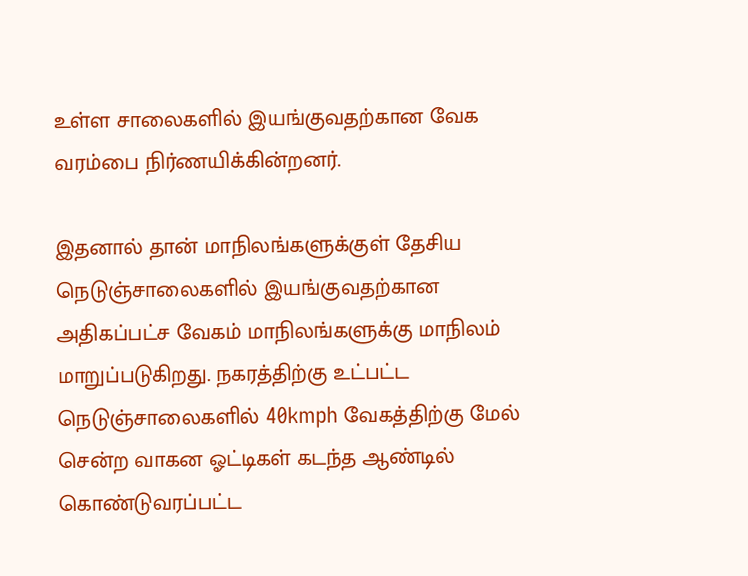உள்ள சாலைகளில் இயங்குவதற்கான வேக வரம்பை நிர்ணயிக்கின்றனர்.

இதனால் தான் மாநிலங்களுக்குள் தேசிய நெடுஞ்சாலைகளில் இயங்குவதற்கான அதிகப்பட்ச வேகம் மாநிலங்களுக்கு மாநிலம் மாறுப்படுகிறது. நகரத்திற்கு உட்பட்ட நெடுஞ்சாலைகளில் 40kmph வேகத்திற்கு மேல் சென்ற வாகன ஓட்டிகள் கடந்த ஆண்டில் கொண்டுவரப்பட்ட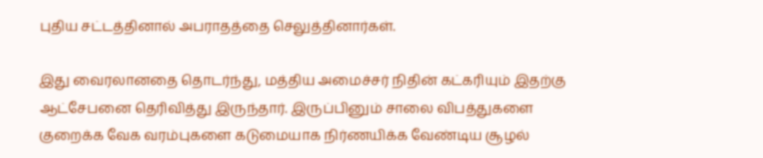புதிய சட்டத்தினால் அபராதத்தை செலுத்தினார்கள்.

இது வைரலானதை தொடர்ந்து, மத்திய அமைச்சர் நிதின் கட்கரியும் இதற்கு ஆட்சேபனை தெரிவித்து இருந்தார். இருப்பினும் சாலை விபத்துகளை குறைக்க வேக வரம்புகளை கடுமையாக நிர்ணயிக்க வேண்டிய சூழல்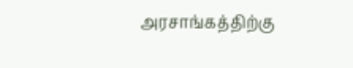அரசாங்கத்திற்கு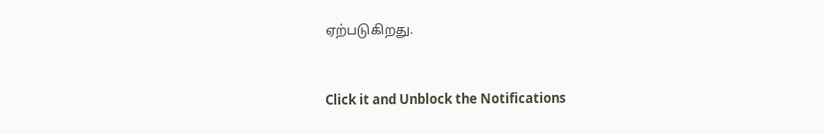ஏற்படுகிறது.


Click it and Unblock the Notifications